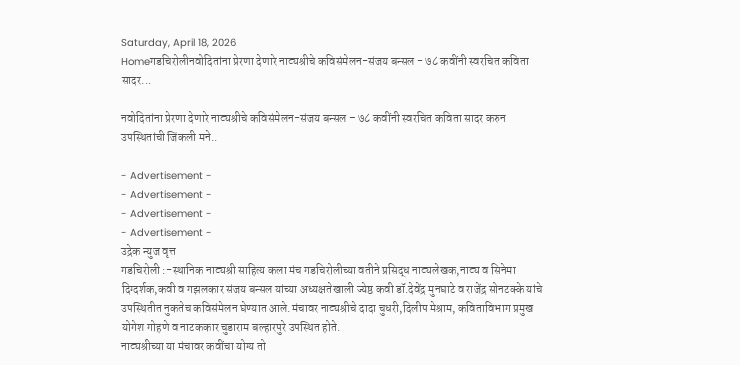Saturday, April 18, 2026
Homeगडचिरोलीनवोदितांना प्रेरणा देणारे नाट्यश्रीचे कविसंमेलन-संजय बन्सल - ७८ कवींनी स्वरचित कविता सादर...

नवोदितांना प्रेरणा देणारे नाट्यश्रीचे कविसंमेलन-संजय बन्सल – ७८ कवींनी स्वरचित कविता सादर करुन उपस्थितांची जिंकली मने..

- Advertisement -
- Advertisement -
- Advertisement -
- Advertisement -
उद्रेक न्युज वृत्त
गडचिरोली :-स्थानिक नाट्यश्री साहित्य कला मंच गडचिरोलीच्या वतीने प्रसिद्ध नाट्यलेखक,नाट्य व सिनेमा दिग्दर्शक,कवी व गझलकार संजय बन्सल यांच्या अध्यक्षतेखाली ज्येष्ठ कवी डॉ.देवेंद्र मुनघाटे व राजेंद्र सोनटक्के यांचे उपस्थितीत नुकतेच कविसंमेलन घेण्यात आले.मंचावर नाट्यश्रीचे दादा चुधरी,दिलीप मेश्राम, कविताविभाग प्रमुख योगेश गोहणे व नाटककार चुडाराम बल्हारपुरे उपस्थित होते.
नाट्यश्रीच्या या मंचावर कवींचा योग्य तो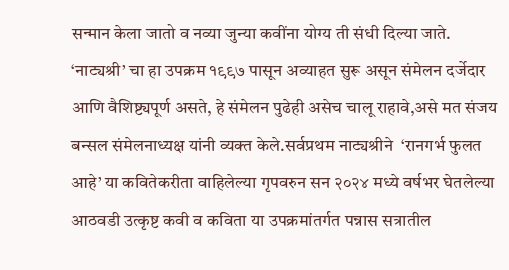सन्मान केला जातो व नव्या जुन्या कवींना योग्य ती संधी दिल्या जाते. ‘नाट्यश्री’ चा हा उपक्रम १९९७ पासून अव्याहत सुरू असून संमेलन दर्जेदार आणि वैशिष्ट्यपूर्ण असते, हे संमेलन पुढेही असेच चालू राहावे,असे मत संजय बन्सल संमेलनाध्यक्ष यांनी व्यक्त केले.सर्वप्रथम नाट्यश्रीने  ‘रानगर्भ फुलत आहे’ या कवितेकरीता वाहिलेल्या गृपवरुन सन २०२४ मध्ये वर्षभर घेतलेल्या आठवडी उत्कृष्ट कवी व कविता या उपक्रमांतर्गत पन्नास सत्रातील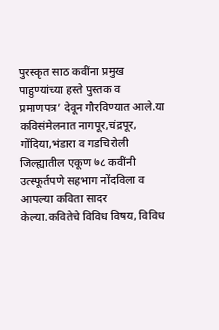पुरस्कृत साठ कवींना प्रमुख पाहुण्यांच्या हस्ते पुस्तक व प्रमाणपत्र’ देवून गौरविण्यात आले.या कविसंमेलनात नागपूर,चंद्रपूर, गोंदिया,भंडारा व गडचिरोली जिल्ह्यातील एकूण ७८ कवींनी उत्स्फूर्तपणे सहभाग नोंदविला व आपल्या कविता सादर केल्या.कवितेचे विविध विषय, विविध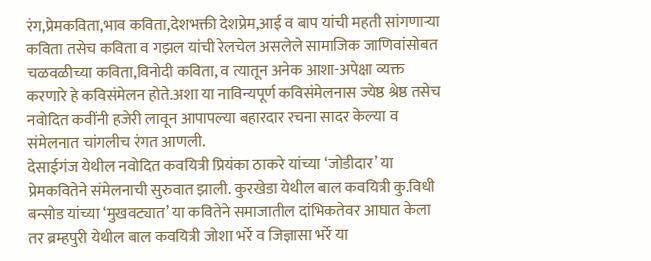रंग,प्रेमकविता,भाव कविता,देशभक्ती देशप्रेम,आई व बाप यांची महती सांगणाऱ्या कविता तसेच कविता व गझल यांची रेलचेल असलेले सामाजिक जाणिवांसोबत चळवळीच्या कविता,विनोदी कविता, व त्यातून अनेक आशा-अपेक्षा व्यक्त करणारे हे कविसंमेलन होते.अशा या नाविन्यपूर्ण कविसंमेलनास ज्येष्ठ श्रेष्ठ तसेच नवोदित कवींनी हजेरी लावून आपापल्या बहारदार रचना सादर केल्या व संमेलनात चांगलीच रंगत आणली.
देसाईगंज येथील नवोदित कवयित्री प्रियंका ठाकरे यांच्या ‘जोडीदार’ या प्रेमकवितेने संमेलनाची सुरुवात झाली. कुरखेडा येथील बाल कवयित्री कु.विधी बन्सोड यांच्या ‘मुखवट्यात’ या कवितेने समाजातील दांभिकतेवर आघात केला तर ब्रम्हपुरी येथील बाल कवयित्री जोशा भर्रे व जिज्ञासा भर्रे या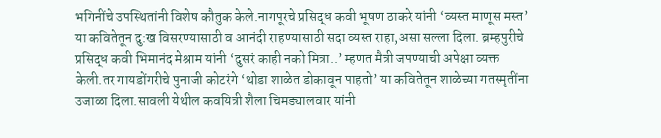भगिनींचे उपस्थितांनी विशेष कौतुक केले.नागपूरचे प्रसिद्ध कवी भूषण ठाकरे यांनी ‘व्यस्त माणूस मस्त’ या कवितेतून दु:ख विसरण्यासाठी व आनंदी राहण्यासाठी सदा व्यस्त राहा,असा सल्ला दिला. ब्रम्हपुरीचे प्रसिद्ध कवी भिमानंद मेश्राम यांनी ‘दुसरं काही नको मित्रा..’ म्हणत मैत्री जपण्याची अपेक्षा व्यक्त केली.तर गायडोंगरीचे पुनाजी कोटरंगे ‘थोडा शाळेत डोकावून पाहतो’ या कवितेतून शाळेच्या गतस्मृतींना उजाळा दिला.सावली येथील कवयित्री शैला चिमड्यालवार यांनी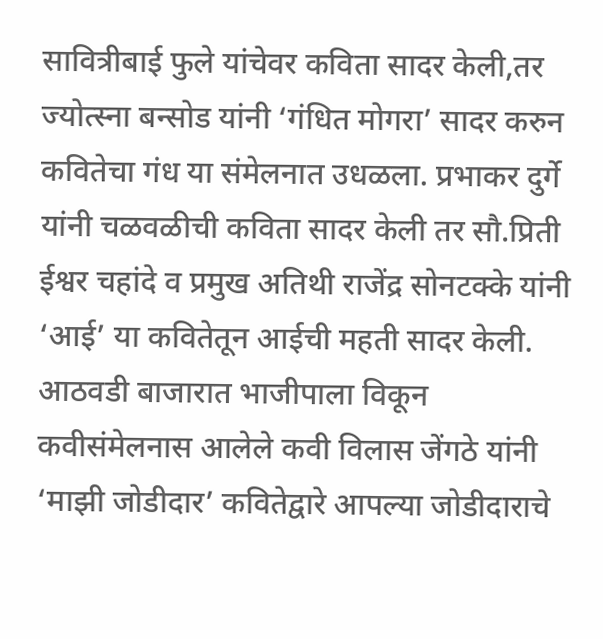सावित्रीबाई फुले यांचेवर कविता सादर केली,तर ज्योत्स्ना बन्सोड यांनी ‘गंधित मोगरा’ सादर करुन कवितेचा गंध या संमेलनात उधळला. प्रभाकर दुर्गे यांनी चळवळीची कविता सादर केली तर सौ.प्रिती ईश्वर चहांदे व प्रमुख अतिथी राजेंद्र सोनटक्के यांनी ‘आई’ या कवितेतून आईची महती सादर केली. आठवडी बाजारात भाजीपाला विकून कवीसंमेलनास आलेले कवी विलास जेंगठे यांनी ‘माझी जोडीदार’ कवितेद्वारे आपल्या जोडीदाराचे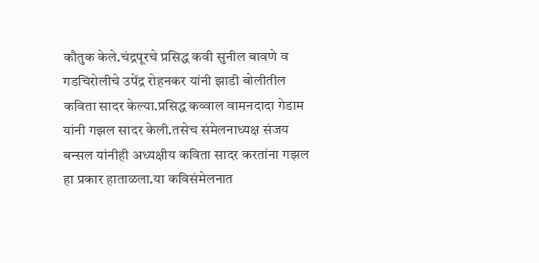कौतुक केले.चंद्रपूरचे प्रसिद्ध कवी सुनील बावणे व गडचिरोलीचे उपेंद्र रोहनकर यांनी झाडी बोलीतील कविता सादर केल्या.प्रसिद्ध कव्वाल वामनदादा गेडाम यांनी गझल सादर केली.तसेच संमेलनाध्यक्ष संजय बन्सल यांनीही अध्यक्षीय कविता सादर करतांना गझल हा प्रकार हाताळला.या कविसंमेलनात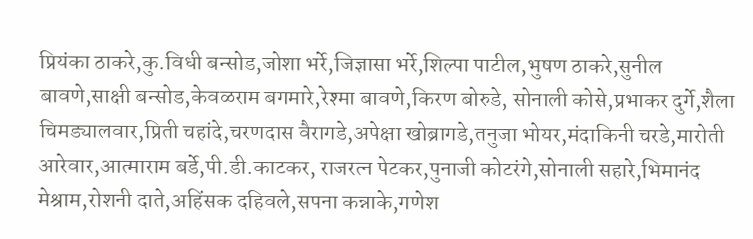प्रियंका ठाकरे,कु.विधी बन्सोड,जोशा भर्रे,जिज्ञासा भर्रे,शिल्पा पाटील,भुषण ठाकरे,सुनील बावणे,साक्षी बन्सोड,केवळराम बगमारे,रेश्मा बावणे,किरण बोरुडे, सोनाली कोसे,प्रभाकर दुर्गे,शैला चिमड्यालवार,प्रिती चहांदे,चरणदास वैरागडे,अपेक्षा खोब्रागडे,तनुजा भोयर,मंदाकिनी चरडे,मारोती आरेवार,आत्माराम बर्डे,पी.डी.काटकर, राजरत्न पेटकर,पुनाजी कोटरंगे,सोनाली सहारे,भिमानंद मेश्राम,रोशनी दाते,अहिंसक दहिवले,सपना कन्नाके,गणेश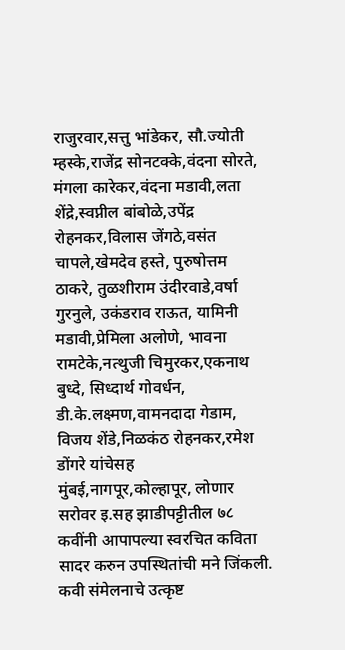राजुरवार,सत्तु भांडेकर, सौ.ज्योती म्हस्के,राजेंद्र सोनटक्के,वंदना सोरते, मंगला कारेकर,वंदना मडावी,लता शेंद्रे,स्वप्नील बांबोळे,उपेंद्र रोहनकर,विलास जेंगठे,वसंत चापले,खेमदेव हस्ते, पुरुषोत्तम ठाकरे, तुळशीराम उंदीरवाडे,वर्षा गुरनुले, उकंडराव राऊत, यामिनी मडावी,प्रेमिला अलोणे, भावना रामटेके,नत्थुजी चिमुरकर,एकनाथ बुध्दे, सिध्दार्थ गोवर्धन, डी.के.लक्ष्मण,वामनदादा गेडाम, विजय शेंडे,निळकंठ रोहनकर,रमेश डोंगरे यांचेसह मुंबई,नागपूर,कोल्हापूर, लोणार सरोवर इ.सह झाडीपट्टीतील ७८ कवींनी आपापल्या स्वरचित कविता सादर करुन उपस्थितांची मने जिंकली.
कवी संमेलनाचे उत्कृष्ट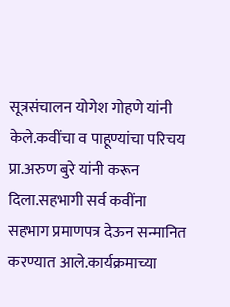सूत्रसंचालन योगेश गोहणे यांनी केले.कवींचा व पाहूण्यांचा परिचय प्रा.अरुण बुरे यांनी करून दिला.सहभागी सर्व कवींना सहभाग प्रमाणपत्र देऊन सन्मानित करण्यात आले.कार्यक्रमाच्या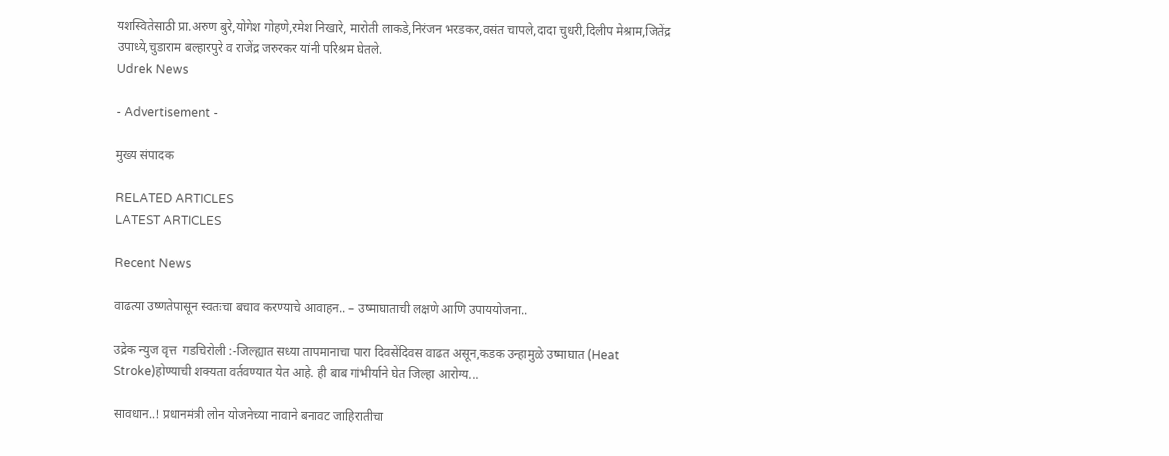यशस्वितेसाठी प्रा.अरुण बुरे,योगेश गोहणे,रमेश निखारे, मारोती लाकडे,निरंजन भरडकर,वसंत चापले,दादा चुधरी,दिलीप मेश्राम,जितेंद्र उपाध्ये,चुडाराम बल्हारपुरे व राजेंद्र जरुरकर यांनी परिश्रम घेतले.
Udrek News

- Advertisement -

मुख्य संपादक

RELATED ARTICLES
LATEST ARTICLES

Recent News

वाढत्या उष्णतेपासून स्वतःचा बचाव करण्याचे आवाहन.. – उष्माघाताची लक्षणे आणि उपाययोजना..

उद्रेक न्युज वृत्त  गडचिरोली :-जिल्ह्यात सध्या तापमानाचा पारा दिवसेंदिवस वाढत असून,कडक उन्हामुळे उष्माघात (Heat Stroke)होण्याची शक्यता वर्तवण्यात येत आहे. ही बाब गांभीर्याने घेत जिल्हा आरोग्य...

सावधान..! प्रधानमंत्री लोन योजनेच्या नावाने बनावट जाहिरातीचा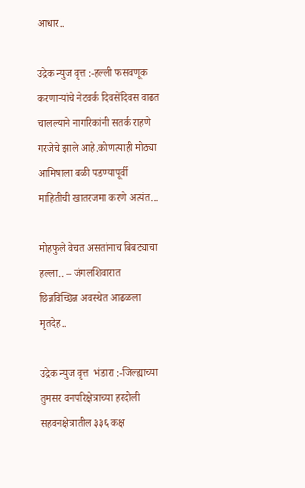आधार..

उद्रेक न्युज वृत्त :-हल्ली फसवणूक करणाऱ्यांचे नेटवर्क दिवसेंदिवस वाढत चालल्याने नागरिकांनी सतर्क राहणे गरजेचे झाले आहे.कोणत्याही मोठ्या आमिषाला बळी पडण्यापूर्वी माहितीची खातरजमा करणे अत्यंत...

मोहफुले वेचत असतांनाच बिबट्याचा हल्ला.. – जंगलशिवारात छिन्नविच्छिन्न अवस्थेत आढळला मृतदेह..

उद्रेक न्युज वृत्त  भंडारा :-जिल्ह्याच्या तुमसर वनपरिक्षेत्राच्या हरदोली सहवनक्षेत्रातील ३३६ कक्ष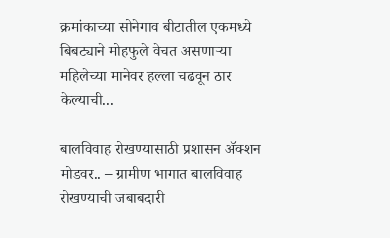क्रमांकाच्या सोनेगाव बीटातील एकमध्ये बिबट्याने मोहफुले वेचत असणाऱ्या महिलेच्या मानेवर हल्ला चढवून ठार केल्याची...

बालविवाह रोखण्यासाठी प्रशासन ॲक्शन मोडवर.. – ग्रामीण भागात बालविवाह रोखण्याची जबाबदारी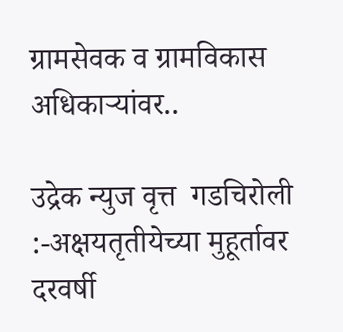ग्रामसेवक व ग्रामविकास अधिकाऱ्यांवर..

उद्रेक न्युज वृत्त  गडचिरोली :-अक्षयतृतीयेच्या मुहूर्तावर दरवर्षी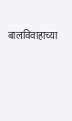बालविवाहाच्या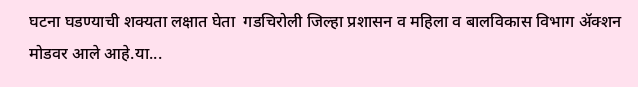घटना घडण्याची शक्यता लक्षात घेता  गडचिरोली जिल्हा प्रशासन व महिला व बालविकास विभाग ॲक्शन मोडवर आले आहे.या...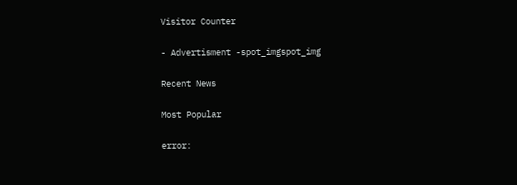Visitor Counter

- Advertisment -spot_imgspot_img

Recent News

Most Popular

error: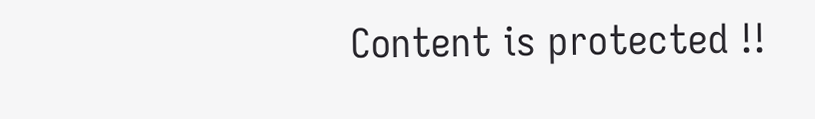Content is protected !!